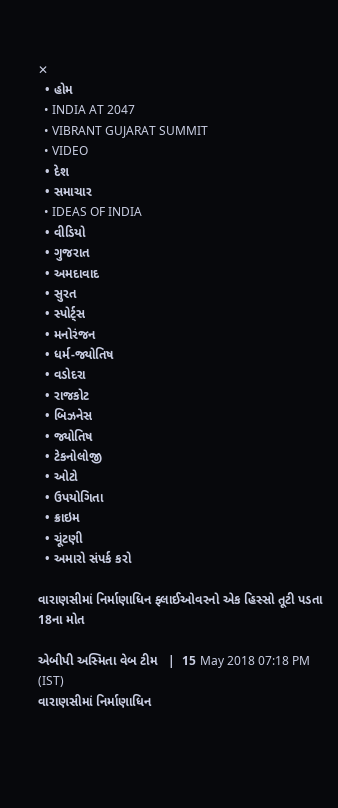✕
  • હોમ
  • INDIA AT 2047
  • VIBRANT GUJARAT SUMMIT
  • VIDEO
  • દેશ
  • સમાચાર
  • IDEAS OF INDIA
  • વીડિયો
  • ગુજરાત
  • અમદાવાદ
  • સુરત
  • સ્પોર્ટ્સ
  • મનોરંજન
  • ધર્મ-જ્યોતિષ
  • વડોદરા
  • રાજકોટ
  • બિઝનેસ
  • જ્યોતિષ
  • ટેકનોલોજી
  • ઓટો
  • ઉપયોગિતા
  • ક્રાઇમ
  • ચૂંટણી
  • અમારો સંપર્ક કરો

વારાણસીમાં નિર્માણાધિન ફ્લાઈઓવરનો એક હિસ્સો તૂટી પડતા 18ના મોત

એબીપી અસ્મિતા વેબ ટીમ   |  15 May 2018 07:18 PM (IST)
વારાણસીમાં નિર્માણાધિન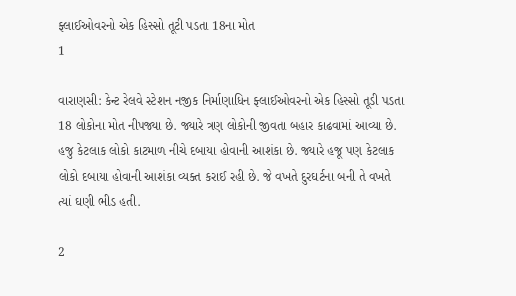ફ્લાઈઓવરનો એક હિસ્સો તૂટી પડતા 18ના મોત
1

વારાણસી: કેન્ટ રેલવે સ્ટેશન નજીક નિર્માણાધિન ફ્લાઈઓવરનો એક હિસ્સો તૂડી પડતા 18 લોકોના મોત નીપજ્યા છે. જ્યારે ત્રણ લોકોની જીવતા બહાર કાઢવામાં આવ્યા છે. હજુ કેટલાક લોકો કાટમાળ નીચે દબાયા હોવાની આશંકા છે. જ્યારે હજૂ પણ કેટલાક લોકો દબાયા હોવાની આશંકા વ્યક્ત કરાઈ રહી છે. જે વખતે દુરઘર્ટના બની તે વખતે ત્યાં ઘણી ભીડ હતી.

2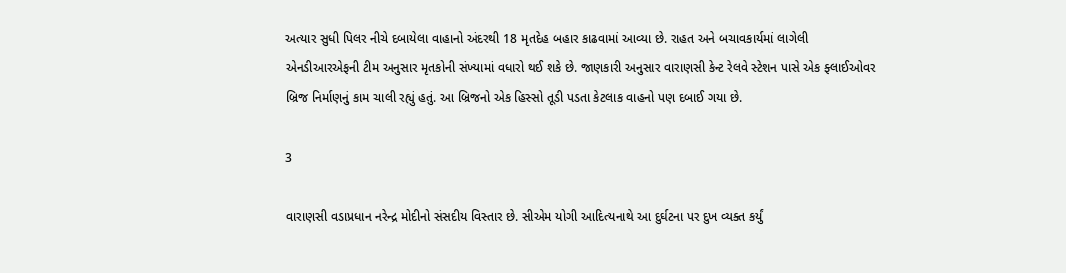અત્યાર સુધી પિલર નીચે દબાયેલા વાહાનો અંદરથી 18 મૃતદેહ બહાર કાઢવામાં આવ્યા છે. રાહત અને બચાવકાર્યમાં લાગેલી એનડીઆરએફની ટીમ અનુસાર મૃતકોની સંખ્યામાં વધારો થઈ શકે છે. જાણકારી અનુસાર વારાણસી કેન્ટ રેલવે સ્ટેશન પાસે એક ફ્લાઈઓવર બ્રિજ નિર્માણનું કામ ચાલી રહ્યું હતું. આ બ્રિજનો એક હિસ્સો તૂડી પડતા કેટલાક વાહનો પણ દબાઈ ગયા છે.

3

વારાણસી વડાપ્રધાન નરેન્દ્ર મોદીનો સંસદીય વિસ્તાર છે. સીએમ યોગી આદિત્યનાથે આ દુર્ઘટના પર દુખ વ્યક્ત કર્યું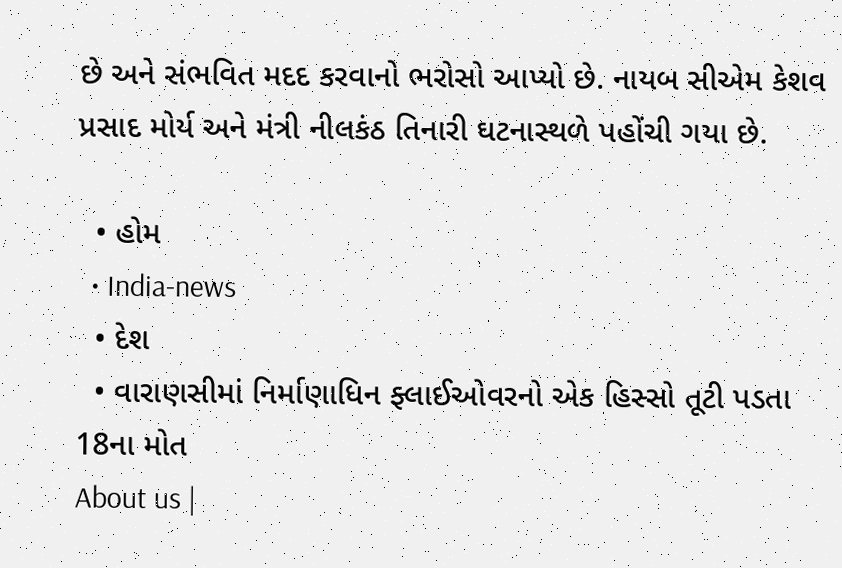છે અને સંભવિત મદદ કરવાનો ભરોસો આપ્યો છે. નાયબ સીએમ કેશવ પ્રસાદ મોર્ય અને મંત્રી નીલકંઠ તિનારી ઘટનાસ્થળે પહોંચી ગયા છે.

  • હોમ
  • India-news
  • દેશ
  • વારાણસીમાં નિર્માણાધિન ફ્લાઈઓવરનો એક હિસ્સો તૂટી પડતા 18ના મોત
About us |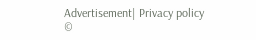Advertisement| Privacy policy
©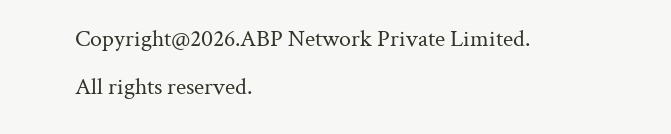Copyright@2026.ABP Network Private Limited. All rights reserved.